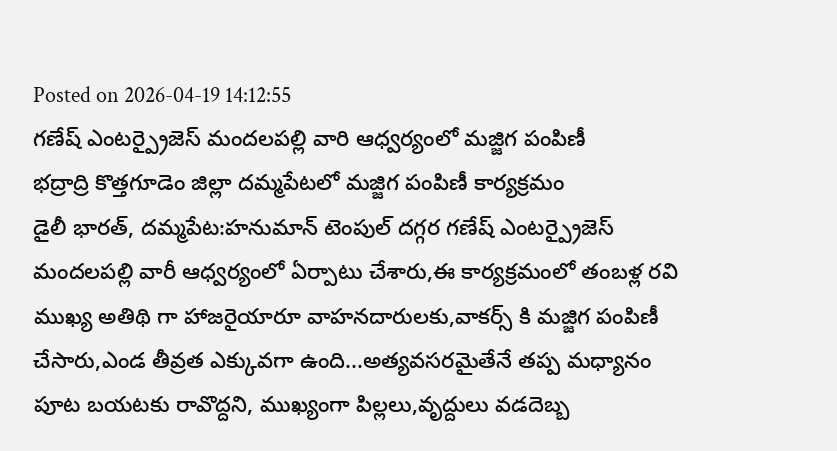Posted on 2026-04-19 14:12:55
గణేష్ ఎంటర్ప్రైజెస్ మందలపల్లి వారి ఆధ్వర్యంలో మజ్జిగ పంపిణీ
భద్రాద్రి కొత్తగూడెం జిల్లా దమ్మపేటలో మజ్జిగ పంపిణీ కార్యక్రమం
డైలీ భారత్, దమ్మపేట:హనుమాన్ టెంపుల్ దగ్గర గణేష్ ఎంటర్ప్రైజెస్ మందలపల్లి వారీ ఆధ్వర్యంలో ఏర్పాటు చేశారు,ఈ కార్యక్రమంలో తంబళ్ల రవి ముఖ్య అతిథి గా హాజరైయారూ వాహనదారులకు,వాకర్స్ కి మజ్జిగ పంపిణీ చేసారు,ఎండ తీవ్రత ఎక్కువగా ఉంది...అత్యవసరమైతేనే తప్ప మధ్యానం పూట బయటకు రావొద్దని, ముఖ్యంగా పిల్లలు,వృద్దులు వడదెబ్బ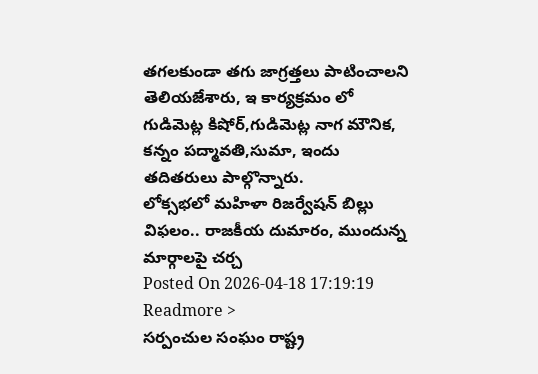తగలకుండా తగు జాగ్రత్తలు పాటించాలని తెలియజేశారు, ఇ కార్యక్రమం లో గుడిమెట్ల కిషోర్,గుడిమెట్ల నాగ మౌనిక, కన్నం పద్మావతి,సుమా, ఇందు తదితరులు పాల్గొన్నారు.
లోక్సభలో మహిళా రిజర్వేషన్ బిల్లు విఫలం.. రాజకీయ దుమారం, ముందున్న మార్గాలపై చర్చ
Posted On 2026-04-18 17:19:19
Readmore >
సర్పంచుల సంఘం రాష్ట్ర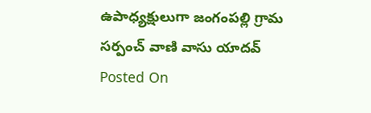ఉపాధ్యక్షులుగా జంగంపల్లి గ్రామ సర్పంచ్ వాణి వాసు యాదవ్
Posted On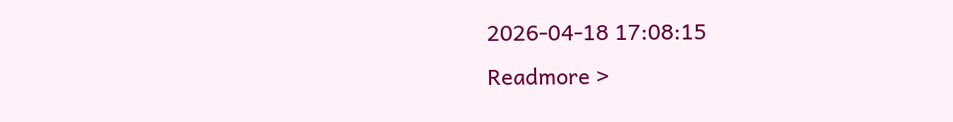2026-04-18 17:08:15
Readmore >